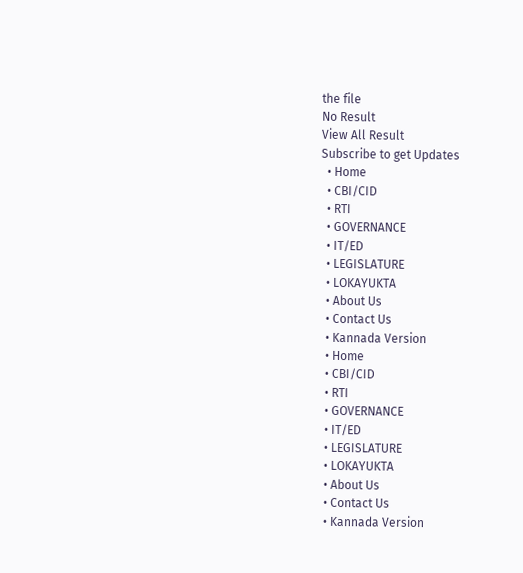the file
No Result
View All Result
Subscribe to get Updates
  • Home
  • CBI/CID
  • RTI
  • GOVERNANCE
  • IT/ED
  • LEGISLATURE
  • LOKAYUKTA
  • About Us
  • Contact Us
  • Kannada Version
  • Home
  • CBI/CID
  • RTI
  • GOVERNANCE
  • IT/ED
  • LEGISLATURE
  • LOKAYUKTA
  • About Us
  • Contact Us
  • Kannada Version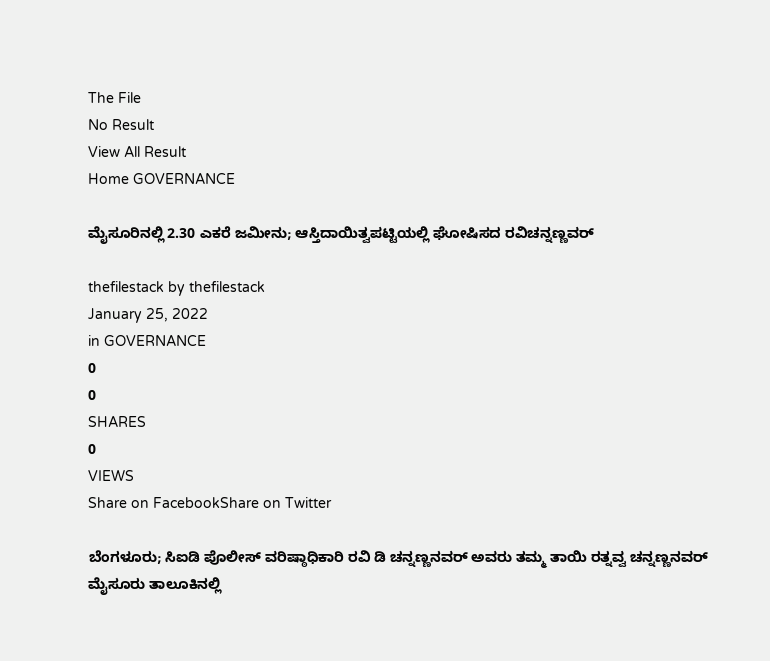The File
No Result
View All Result
Home GOVERNANCE

ಮೈಸೂರಿನಲ್ಲಿ 2.30 ಎಕರೆ ಜಮೀನು; ಆಸ್ತಿದಾಯಿತ್ವಪಟ್ಟಿಯಲ್ಲಿ ಘೋಷಿಸದ ರವಿಚನ್ನಣ್ಣವರ್

thefilestack by thefilestack
January 25, 2022
in GOVERNANCE
0
0
SHARES
0
VIEWS
Share on FacebookShare on Twitter

ಬೆಂಗಳೂರು; ಸಿಐಡಿ ಪೊಲೀಸ್‌ ವರಿಷ್ಠಾಧಿಕಾರಿ ರವಿ ಡಿ ಚನ್ನಣ್ಣನವರ್‌ ಅವರು ತಮ್ಮ ತಾಯಿ ರತ್ನವ್ವ ಚನ್ನಣ್ಣನವರ್‌ ಮೈಸೂರು ತಾಲೂಕಿನಲ್ಲಿ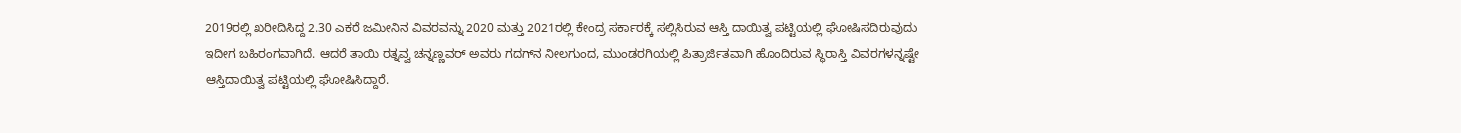2019ರಲ್ಲಿ ಖರೀದಿಸಿದ್ದ 2.30 ಎಕರೆ ಜಮೀನಿನ ವಿವರವನ್ನು 2020 ಮತ್ತು 2021ರಲ್ಲಿ ಕೇಂದ್ರ ಸರ್ಕಾರಕ್ಕೆ ಸಲ್ಲಿಸಿರುವ ಆಸ್ತಿ ದಾಯಿತ್ವ ಪಟ್ಟಿಯಲ್ಲಿ ಘೋಷಿಸದಿರುವುದು ಇದೀಗ ಬಹಿರಂಗವಾಗಿದೆ. ಆದರೆ ತಾಯಿ ರತ್ನವ್ವ ಚನ್ನಣ್ಣವರ್‌ ಅವರು ಗದಗ್‌ನ ನೀಲಗುಂದ, ಮುಂಡರಗಿಯಲ್ಲಿ ಪಿತ್ರಾರ್ಜಿತವಾಗಿ ಹೊಂದಿರುವ ಸ್ಥಿರಾಸ್ತಿ ವಿವರಗಳನ್ನಷ್ಟೇ ಆಸ್ತಿದಾಯಿತ್ವ ಪಟ್ಟಿಯಲ್ಲಿ ಘೋಷಿಸಿದ್ದಾರೆ.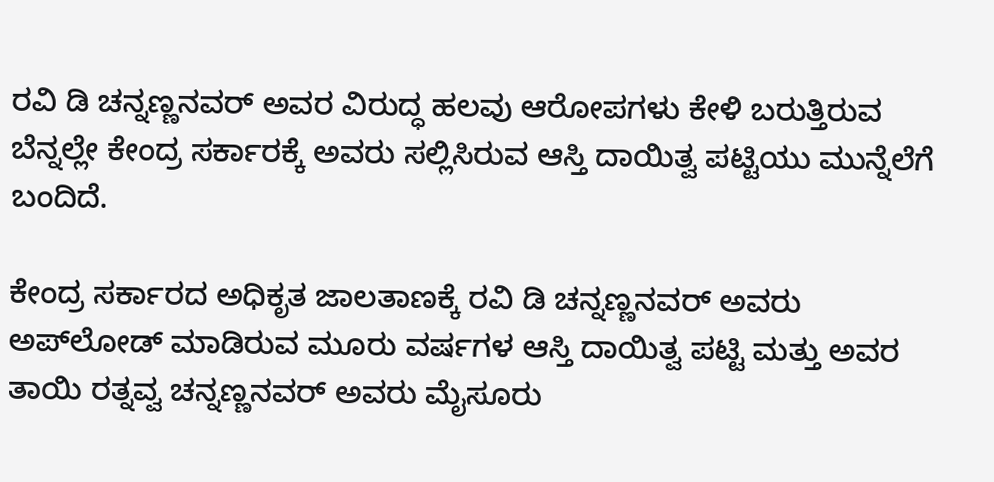ರವಿ ಡಿ ಚನ್ನಣ್ಣನವರ್‌ ಅವರ ವಿರುದ್ಧ ಹಲವು ಆರೋಪಗಳು ಕೇಳಿ ಬರುತ್ತಿರುವ ಬೆನ್ನಲ್ಲೇ ಕೇಂದ್ರ ಸರ್ಕಾರಕ್ಕೆ ಅವರು ಸಲ್ಲಿಸಿರುವ ಆಸ್ತಿ ದಾಯಿತ್ವ ಪಟ್ಟಿಯು ಮುನ್ನೆಲೆಗೆ ಬಂದಿದೆ.

ಕೇಂದ್ರ ಸರ್ಕಾರದ ಅಧಿಕೃತ ಜಾಲತಾಣಕ್ಕೆ ರವಿ ಡಿ ಚನ್ನಣ್ಣನವರ್‌ ಅವರು ಅಪ್‌ಲೋಡ್‌ ಮಾಡಿರುವ ಮೂರು ವರ್ಷಗಳ ಆಸ್ತಿ ದಾಯಿತ್ವ ಪಟ್ಟಿ ಮತ್ತು ಅವರ ತಾಯಿ ರತ್ನವ್ವ ಚನ್ನಣ್ಣನವರ್‌ ಅವರು ಮೈಸೂರು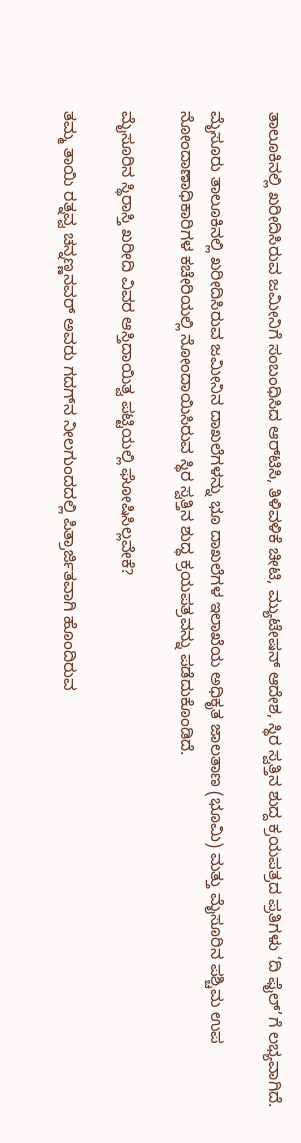ತಾಲೂಕಿನಲ್ಲಿ ಖರೀದಿಸಿರುವ ಜಮೀನಿಗೆ ಸಂಬಂಧಿಸಿದ ಆರ್‌ಟಿಸಿ, ತಿಳಿವಳಿಕೆ ಚೀಟಿ, ಮ್ಯುಟೇಷನ್‌ ಆದೇಶ, ಸ್ಥಿರ ಸ್ವತ್ತಿನ ಶುದ್ದ ಕ್ರಯಪತ್ರದ ಪ್ರತಿಗಳು ‘ದಿ ಫೈಲ್’ಗೆ ಲಭ್ಯವಾಗಿದೆ.

ಮೈಸೂರು ತಾಲೂಕಿನಲ್ಲಿ ಖರೀದಿಸಿರುವ ಜಮೀನಿನ ದಾಖಲೆಗಳನ್ನು ಭೂ ದಾಖಲೆಗಳ ಇಲಾಖೆಯ ಅಧಿಕೃತ ಜಾಲತಾಣ (ಭೂಮಿ) ಮತ್ತು ಮೈಸೂರಿನ ಪಶ್ಚಿಮ ಉಪ ನೋಂದಾಣಾಧಿಕಾರಿಗಳ ಕಚೇರಿಯಲ್ಲಿ ನೋಂದಾಯಿಸಿರುವ ಸ್ಥಿರ ಸ್ವತ್ತಿನ ಶುದ್ಧ ಕ್ರಯಪತ್ರವನ್ನು ಪಡೆದುಕೊಂಡಿದೆ.

ಮೈಸೂರಿನ ಸ್ಥಿರಾಸ್ತಿ ಖರೀದಿ ವಿವರ ಆಸ್ತಿದಾಯಿತ್ವ ಪಟ್ಟಿಯಲ್ಲಿ ಘೋಷಿಸಿಲ್ಲವೇಕೆ?

ತಮ್ಮ ತಾಯಿ ರತ್ನವ್ವ ಚನ್ನಣ್ಣನವರ್‌ ಅವರು ಗದಗ್‌ನ ನೀಲಗುಂದದಲ್ಲಿ ಪಿತ್ರಾರ್ಜಿತವಾಗಿ ಹೊಂದಿರುವ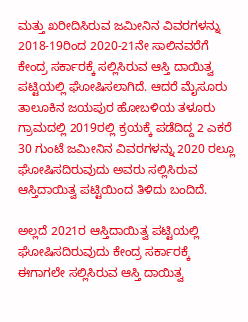ಮತ್ತು ಖರೀದಿಸಿರುವ ಜಮೀನಿನ ವಿವರಗಳನ್ನು 2018-19ರಿಂದ 2020-21ನೇ ಸಾಲಿನವರೆಗೆ ಕೇಂದ್ರ ಸರ್ಕಾರಕ್ಕೆ ಸಲ್ಲಿಸಿರುವ ಆಸ್ತಿ ದಾಯಿತ್ವ ಪಟ್ಟಿಯಲ್ಲಿ ಘೋಷಿಸಲಾಗಿದೆ. ಆದರೆ ಮೈಸೂರು ತಾಲೂಕಿನ ಜಯಪುರ ಹೋಬಳಿಯ ತಳೂರು ಗ್ರಾಮದಲ್ಲಿ 2019ರಲ್ಲಿ ಕ್ರಯಕ್ಕೆ ಪಡೆದಿದ್ದ 2 ಎಕರೆ 30 ಗುಂಟೆ ಜಮೀನಿನ ವಿವರಗಳನ್ನು 2020 ರಲ್ಲೂ ಘೋಷಿಸದಿರುವುದು ಅವರು ಸಲ್ಲಿಸಿರುವ ಆಸ್ತಿದಾಯಿತ್ವ ಪಟ್ಟಿಯಿಂದ ತಿಳಿದು ಬಂದಿದೆ.

ಅಲ್ಲದೆ 2021ರ ಆಸ್ತಿದಾಯಿತ್ವ ಪಟ್ಟಿಯಲ್ಲಿ ಘೋಷಿಸದಿರುವುದು ಕೇಂದ್ರ ಸರ್ಕಾರಕ್ಕೆ ಈಗಾಗಲೇ ಸಲ್ಲಿಸಿರುವ ಆಸ್ತಿ ದಾಯಿತ್ವ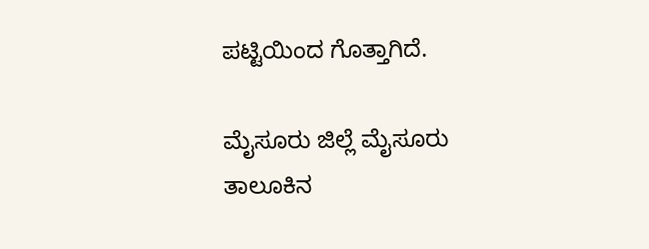ಪಟ್ಟಿಯಿಂದ ಗೊತ್ತಾಗಿದೆ.

ಮೈಸೂರು ಜಿಲ್ಲೆ ಮೈಸೂರು ತಾಲೂಕಿನ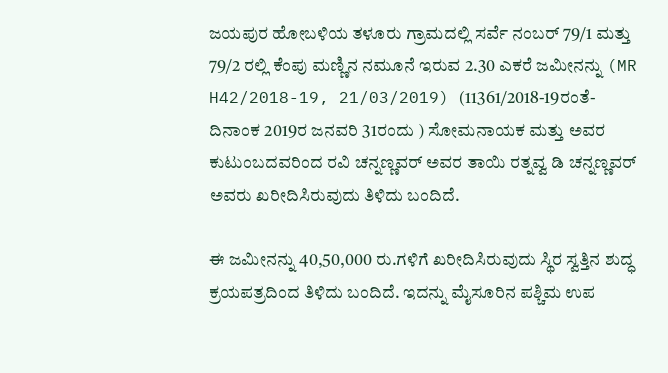ಜಯಪುರ ಹೋಬಳಿಯ ತಳೂರು ಗ್ರಾಮದಲ್ಲಿ ಸರ್ವೆ ನಂಬರ್‌ 79/1 ಮತ್ತು 79/2 ರಲ್ಲಿ ಕೆಂಪು ಮಣ್ಣಿನ ನಮೂನೆ ಇರುವ 2.30 ಎಕರೆ ಜಮೀನನ್ನು (MR H42/2018-19, 21/03/2019) (11361/2018-19ರಂತೆ- ದಿನಾಂಕ 2019ರ ಜನವರಿ 31ರಂದು ) ಸೋಮನಾಯಕ ಮತ್ತು ಅವರ ಕುಟುಂಬದವರಿಂದ ರವಿ ಚನ್ನಣ್ಣವರ್‌ ಅವರ ತಾಯಿ ರತ್ನವ್ವ ಡಿ ಚನ್ನಣ್ಣವರ್‌ ಅವರು ಖರೀದಿಸಿರುವುದು ತಿಳಿದು ಬಂದಿದೆ.

ಈ ಜಮೀನನ್ನು 40,50,000 ರು.ಗಳಿಗೆ ಖರೀದಿಸಿರುವುದು ಸ್ಥಿರ ಸ್ವತ್ತಿನ ಶುದ್ಧ ಕ್ರಯಪತ್ರದಿಂದ ತಿಳಿದು ಬಂದಿದೆ. ಇದನ್ನು ಮೈಸೂರಿನ ಪಶ್ಚಿಮ ಉಪ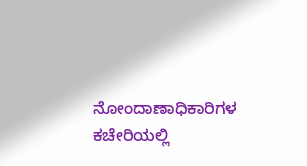ನೋಂದಾಣಾಧಿಕಾರಿಗಳ ಕಚೇರಿಯಲ್ಲಿ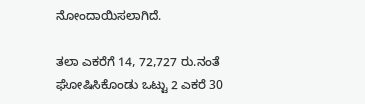ನೋಂದಾಯಿಸಲಾಗಿದೆ.

ತಲಾ ಎಕರೆಗೆ 14, 72,727 ರು.ನಂತೆ ಘೋಷಿಸಿಕೊಂಡು ಒಟ್ಟು 2 ಎಕರೆ 30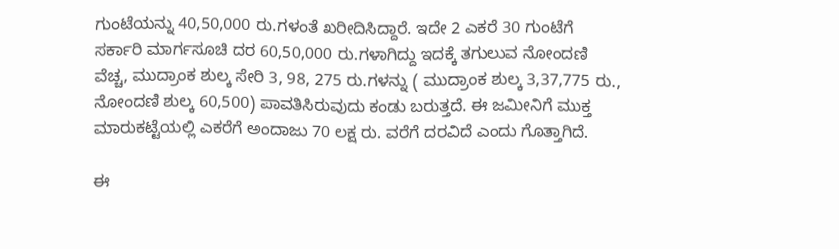ಗುಂಟೆಯನ್ನು 40,50,000 ರು.ಗಳಂತೆ ಖರೀದಿಸಿದ್ದಾರೆ. ಇದೇ 2 ಎಕರೆ 30 ಗುಂಟೆಗೆ ಸರ್ಕಾರಿ ಮಾರ್ಗಸೂಚಿ ದರ 60,50,000 ರು.ಗಳಾಗಿದ್ದು ಇದಕ್ಕೆ ತಗುಲುವ ನೋಂದಣಿ ವೆಚ್ಚ, ಮುದ್ರಾಂಕ ಶುಲ್ಕ ಸೇರಿ 3, 98, 275 ರು.ಗಳನ್ನು ( ಮುದ್ರಾಂಕ ಶುಲ್ಕ 3,37,775 ರು., ನೋಂದಣಿ ಶುಲ್ಕ 60,500) ಪಾವತಿಸಿರುವುದು ಕಂಡು ಬರುತ್ತದೆ. ಈ ಜಮೀನಿಗೆ ಮುಕ್ತ ಮಾರುಕಟ್ಟೆಯಲ್ಲಿ ಎಕರೆಗೆ ಅಂದಾಜು 70 ಲಕ್ಷ ರು. ವರೆಗೆ ದರವಿದೆ ಎಂದು ಗೊತ್ತಾಗಿದೆ.

ಈ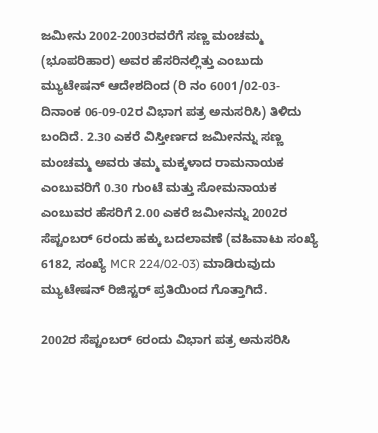ಜಮೀನು 2002-2003ರವರೆಗೆ ಸಣ್ಣ ಮಂಚಮ್ಮ (ಭೂಪರಿಹಾರ) ಅವರ ಹೆಸರಿನಲ್ಲಿತ್ತು ಎಂಬುದು ಮ್ಯುಟೇಷನ್‌ ಆದೇಶದಿಂದ (ರಿ ನಂ 6001/02-03- ದಿನಾಂಕ 06-09-02ರ ವಿಭಾಗ ಪತ್ರ ಅನುಸರಿಸಿ) ತಿಳಿದು ಬಂದಿದೆ. 2.30 ಎಕರೆ ವಿಸ್ತೀರ್ಣದ ಜಮೀನನ್ನು ಸಣ್ಣ ಮಂಚಮ್ಮ ಅವರು ತಮ್ಮ ಮಕ್ಕಳಾದ ರಾಮನಾಯಕ ಎಂಬುವರಿಗೆ 0.30 ಗುಂಟೆ ಮತ್ತು ಸೋಮನಾಯಕ ಎಂಬುವರ ಹೆಸರಿಗೆ 2.00 ಎಕರೆ ಜಮೀನನ್ನು 2002ರ ಸೆಪ್ಟಂಬರ್‌ 6ರಂದು ಹಕ್ಕು ಬದಲಾವಣೆ (ವಹಿವಾಟು ಸಂಖ್ಯೆ 6182, ಸಂಖ್ಯೆ MCR 224/02-03) ಮಾಡಿರುವುದು ಮ್ಯುಟೇಷನ್‌ ರಿಜಿಸ್ಟರ್‌ ಪ್ರತಿಯಿಂದ ಗೊತ್ತಾಗಿದೆ.

2002ರ ಸೆಪ್ಟಂಬರ್‌ 6ರಂದು ವಿಭಾಗ ಪತ್ರ ಅನುಸರಿಸಿ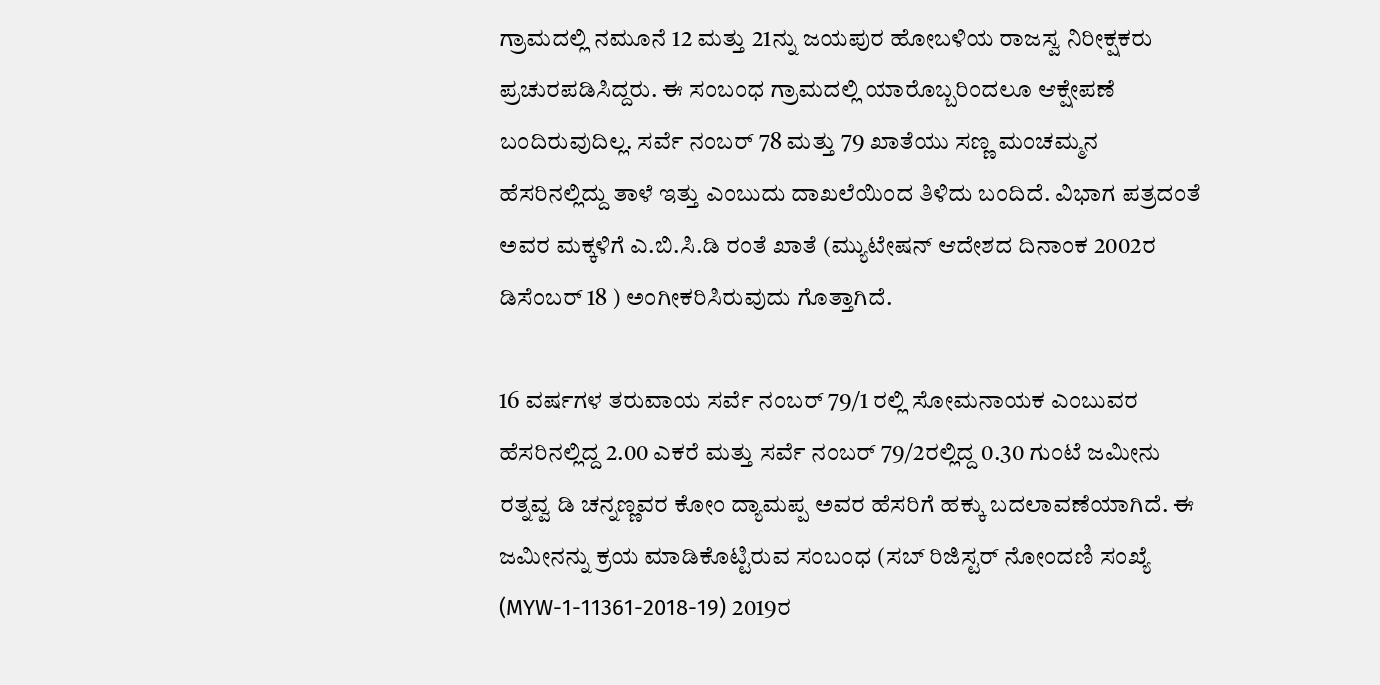ಗ್ರಾಮದಲ್ಲಿ ನಮೂನೆ 12 ಮತ್ತು 21ನ್ನು ಜಯಪುರ ಹೋಬಳಿಯ ರಾಜಸ್ವ ನಿರೀಕ್ಷಕರು ಪ್ರಚುರಪಡಿಸಿದ್ದರು. ಈ ಸಂಬಂಧ ಗ್ರಾಮದಲ್ಲಿ ಯಾರೊಬ್ಬರಿಂದಲೂ ಆಕ್ಷೇಪಣೆ ಬಂದಿರುವುದಿಲ್ಲ. ಸರ್ವೆ ನಂಬರ್‌ 78 ಮತ್ತು 79 ಖಾತೆಯು ಸಣ್ಣ ಮಂಚಮ್ಮನ ಹೆಸರಿನಲ್ಲಿದ್ದು ತಾಳೆ ಇತ್ತು ಎಂಬುದು ದಾಖಲೆಯಿಂದ ತಿಳಿದು ಬಂದಿದೆ. ವಿಭಾಗ ಪತ್ರದಂತೆ ಅವರ ಮಕ್ಕಳಿಗೆ ಎ.ಬಿ.ಸಿ.ಡಿ ರಂತೆ ಖಾತೆ (ಮ್ಯುಟೇಷನ್‌ ಆದೇಶದ ದಿನಾಂಕ 2002ರ ಡಿಸೆಂಬರ್‌ 18 ) ಅಂಗೀಕರಿಸಿರುವುದು ಗೊತ್ತಾಗಿದೆ.

16 ವರ್ಷಗಳ ತರುವಾಯ ಸರ್ವೆ ನಂಬರ್‌ 79/1 ರಲ್ಲಿ ಸೋಮನಾಯಕ ಎಂಬುವರ ಹೆಸರಿನಲ್ಲಿದ್ದ 2.00 ಎಕರೆ ಮತ್ತು ಸರ್ವೆ ನಂಬರ್‌ 79/2ರಲ್ಲಿದ್ದ 0.30 ಗುಂಟೆ ಜಮೀನು ರತ್ನವ್ವ ಡಿ ಚನ್ನಣ್ಣವರ ಕೋಂ ದ್ಯಾಮಪ್ಪ ಅವರ ಹೆಸರಿಗೆ ಹಕ್ಕು ಬದಲಾವಣೆಯಾಗಿದೆ. ಈ ಜಮೀನನ್ನು ಕ್ರಯ ಮಾಡಿಕೊಟ್ಟಿರುವ ಸಂಬಂಧ (ಸಬ್‌ ರಿಜಿಸ್ಟರ್‌ ನೋಂದಣಿ ಸಂಖ್ಯೆ (MYW-1-11361-2018-19) 2019ರ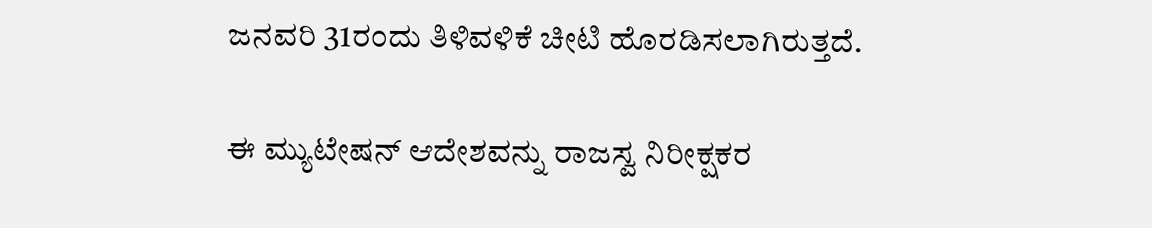ಜನವರಿ 31ರಂದು ತಿಳಿವಳಿಕೆ ಚೀಟಿ ಹೊರಡಿಸಲಾಗಿರುತ್ತದೆ.

ಈ ಮ್ಯುಟೇಷನ್‌ ಆದೇಶವನ್ನು ರಾಜಸ್ವ ನಿರೀಕ್ಷಕರ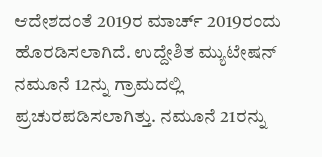ಆದೇಶದಂತೆ 2019ರ ಮಾರ್ಚ್ 2019ರಂದು ಹೊರಡಿಸಲಾಗಿದೆ. ಉದ್ದೇಶಿತ ಮ್ಯುಟೇಷನ್‌ ನಮೂನೆ 12ನ್ನು ಗ್ರಾಮದಲ್ಲಿ ಪ್ರಚುರಪಡಿಸಲಾಗಿತ್ತು. ನಮೂನೆ 21ರನ್ನು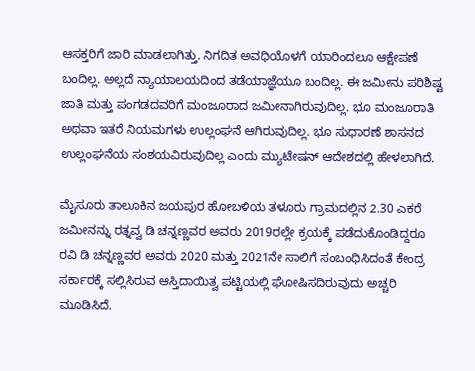ಆಸಕ್ತರಿಗೆ ಜಾರಿ ಮಾಡಲಾಗಿತ್ತು. ನಿಗದಿತ ಅವಧಿಯೊಳಗೆ ಯಾರಿಂದಲೂ ಆಕ್ಷೇಪಣೆ ಬಂದಿಲ್ಲ. ಅಲ್ಲದೆ ನ್ಯಾಯಾಲಯದಿಂದ ತಡೆಯಾಜ್ಞೆಯೂ ಬಂದಿಲ್ಲ. ಈ ಜಮೀನು ಪರಿಶಿಷ್ಟ ಜಾತಿ ಮತ್ತು ಪಂಗಡದವರಿಗೆ ಮಂಜೂರಾದ ಜಮೀನಾಗಿರುವುದಿಲ್ಲ. ಭೂ ಮಂಜೂರಾತಿ ಅಥವಾ ಇತರೆ ನಿಯಮಗಳು ಉಲ್ಲಂಘನೆ ಆಗಿರುವುದಿಲ್ಲ. ಭೂ ಸುಧಾರಣೆ ಶಾಸನದ ಉಲ್ಲಂಘನೆಯ ಸಂಶಯವಿರುವುದಿಲ್ಲ ಎಂದು ಮ್ಯುಟೇಷನ್‌ ಆದೇಶದಲ್ಲಿ ಹೇಳಲಾಗಿದೆ.

ಮೈಸೂರು ತಾಲೂಕಿನ ಜಯಪುರ ಹೋಬಳಿಯ ತಳೂರು ಗ್ರಾಮದಲ್ಲಿನ 2.30 ಎಕರೆ ಜಮೀನನ್ನು ರತ್ನವ್ವ ಡಿ ಚನ್ನಣ್ಣವರ ಅವರು 2019ರಲ್ಲೇ ಕ್ರಯಕ್ಕೆ ಪಡೆದುಕೊಂಡಿದ್ದರೂ ರವಿ ಡಿ ಚನ್ನಣ್ಣವರ ಅವರು 2020 ಮತ್ತು 2021ನೇ ಸಾಲಿಗೆ ಸಂಬಂಧಿಸಿದಂತೆ ಕೇಂದ್ರ ಸರ್ಕಾರಕ್ಕೆ ಸಲ್ಲಿಸಿರುವ ಆಸ್ತಿದಾಯಿತ್ವ ಪಟ್ಟಿಯಲ್ಲಿ ಘೋಷಿಸದಿರುವುದು ಅಚ್ಚರಿ ಮೂಡಿಸಿದೆ.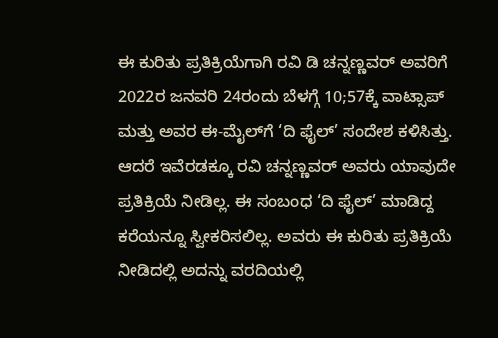ಈ ಕುರಿತು ಪ್ರತಿಕ್ರಿಯೆಗಾಗಿ ರವಿ ಡಿ ಚನ್ನಣ್ಣವರ್‌ ಅವರಿಗೆ 2022ರ ಜನವರಿ 24ರಂದು ಬೆಳಗ್ಗೆ 10;57ಕ್ಕೆ ವಾಟ್ಸಾಪ್‌ ಮತ್ತು ಅವರ ಈ-ಮೈಲ್‌ಗೆ ‘ದಿ ಫೈಲ್‌’ ಸಂದೇಶ ಕಳಿಸಿತ್ತು. ಆದರೆ ಇವೆರಡಕ್ಕೂ ರವಿ ಚನ್ನಣ್ಣವರ್‌ ಅವರು ಯಾವುದೇ ಪ್ರತಿಕ್ರಿಯೆ ನೀಡಿಲ್ಲ. ಈ ಸಂಬಂಧ ‘ದಿ ಫೈಲ್‌’ ಮಾಡಿದ್ದ ಕರೆಯನ್ನೂ ಸ್ವೀಕರಿಸಲಿಲ್ಲ. ಅವರು ಈ ಕುರಿತು ಪ್ರತಿಕ್ರಿಯೆ ನೀಡಿದಲ್ಲಿ ಅದನ್ನು ವರದಿಯಲ್ಲಿ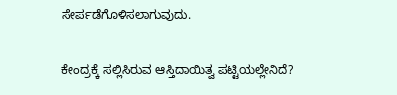ಸೇರ್ಪಡೆಗೊಳಿಸಲಾಗುವುದು.

ಕೇಂದ್ರಕ್ಕೆ ಸಲ್ಲಿಸಿರುವ ಆಸ್ತಿದಾಯಿತ್ವ ಪಟ್ಟಿಯಲ್ಲೇನಿದೆ?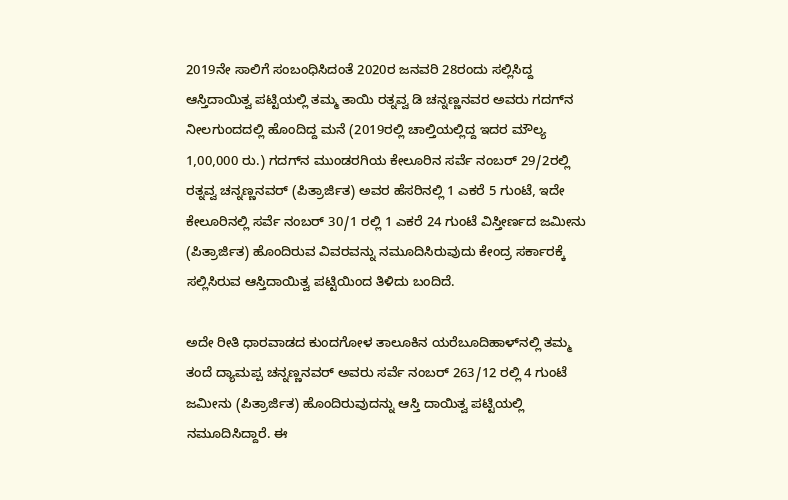2019ನೇ ಸಾಲಿಗೆ ಸಂಬಂಧಿಸಿದಂತೆ 2020ರ ಜನವರಿ 28ರಂದು ಸಲ್ಲಿಸಿದ್ದ ಆಸ್ತಿದಾಯಿತ್ವ ಪಟ್ಟಿಯಲ್ಲಿ ತಮ್ಮ ತಾಯಿ ರತ್ನವ್ವ ಡಿ ಚನ್ನಣ್ಣನವರ ಅವರು ಗದಗ್‌ನ ನೀಲಗುಂದದಲ್ಲಿ ಹೊಂದಿದ್ದ ಮನೆ (2019ರಲ್ಲಿ ಚಾಲ್ತಿಯಲ್ಲಿದ್ದ ಇದರ ಮೌಲ್ಯ 1,00,000 ರು.) ಗದಗ್‌ನ ಮುಂಡರಗಿಯ ಕೇಲೂರಿನ ಸರ್ವೆ ನಂಬರ್‌ 29/2ರಲ್ಲಿ ರತ್ನವ್ವ ಚನ್ನಣ್ಣನವರ್‌ (ಪಿತ್ರಾರ್ಜಿತ) ಅವರ ಹೆಸರಿನಲ್ಲಿ 1 ಎಕರೆ 5 ಗುಂಟೆ, ಇದೇ ಕೇಲೂರಿನಲ್ಲಿ ಸರ್ವೆ ನಂಬರ್‌ 30/1 ರಲ್ಲಿ 1 ಎಕರೆ 24 ಗುಂಟೆ ವಿಸ್ತೀರ್ಣದ ಜಮೀನು (ಪಿತ್ರಾರ್ಜಿತ) ಹೊಂದಿರುವ ವಿವರವನ್ನು ನಮೂದಿಸಿರುವುದು ಕೇಂದ್ರ ಸರ್ಕಾರಕ್ಕೆ ಸಲ್ಲಿಸಿರುವ ಆಸ್ತಿದಾಯಿತ್ವ ಪಟ್ಟಿಯಿಂದ ತಿಳಿದು ಬಂದಿದೆ.

ಅದೇ ರೀತಿ ಧಾರವಾಡದ ಕುಂದಗೋಳ ತಾಲೂಕಿನ ಯರೆಬೂದಿಹಾಳ್‌ನಲ್ಲಿ ತಮ್ಮ ತಂದೆ ದ್ಯಾಮಪ್ಪ ಚನ್ನಣ್ಣನವರ್‌ ಅವರು ಸರ್ವೆ ನಂಬರ್‌ 263/12 ರಲ್ಲಿ 4 ಗುಂಟೆ ಜಮೀನು (ಪಿತ್ರಾರ್ಜಿತ) ಹೊಂದಿರುವುದನ್ನು ಆಸ್ತಿ ದಾಯಿತ್ವ ಪಟ್ಟಿಯಲ್ಲಿ ನಮೂದಿಸಿದ್ದಾರೆ. ಈ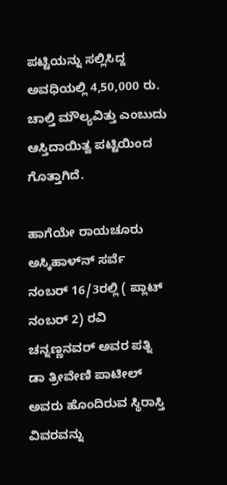ಪಟ್ಟಿಯನ್ನು ಸಲ್ಲಿಸಿದ್ದ ಅವಧಿಯಲ್ಲಿ 4,50,000 ರು. ಚಾಲ್ತಿ ಮೌಲ್ಯವಿತ್ತು ಎಂಬುದು ಆಸ್ತಿದಾಯಿತ್ವ ಪಟ್ಟಿಯಿಂದ ಗೊತ್ತಾಗಿದೆ.

ಹಾಗೆಯೇ ರಾಯಚೂರು ಅಸ್ಕಿಹಾಳ್‌ನ್‌ ಸರ್ವೆ ನಂಬರ್‌ 16/3ರಲ್ಲಿ ( ಪ್ಲಾಟ್‌ ನಂಬರ್ 2) ರವಿ ಚನ್ನಣ್ಣನವರ್‌ ಅವರ ಪತ್ನಿ ಡಾ ತ್ರೀವೇಣಿ ಪಾಟೀಲ್‌ ಅವರು ಹೊಂದಿರುವ ಸ್ಥಿರಾಸ್ತಿ ವಿವರವನ್ನು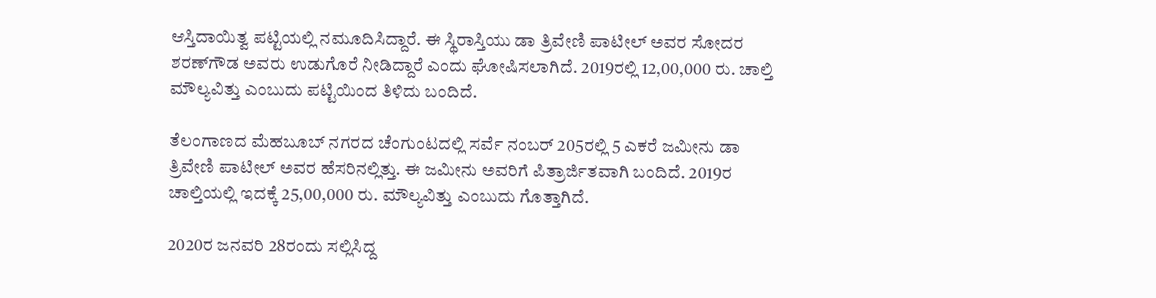ಆಸ್ತಿದಾಯಿತ್ವ ಪಟ್ಟಿಯಲ್ಲಿ ನಮೂದಿಸಿದ್ದಾರೆ. ಈ ಸ್ಥಿರಾಸ್ತಿಯು ಡಾ ತ್ರಿವೇಣಿ ಪಾಟೀಲ್‌ ಅವರ ಸೋದರ ಶರಣ್‌ಗೌಡ ಅವರು ಉಡುಗೊರೆ ನೀಡಿದ್ದಾರೆ ಎಂದು ಘೋಷಿಸಲಾಗಿದೆ. 2019ರಲ್ಲಿ 12,00,000 ರು. ಚಾಲ್ತಿ ಮೌಲ್ಯವಿತ್ತು ಎಂಬುದು ಪಟ್ಟಿಯಿಂದ ತಿಳಿದು ಬಂದಿದೆ.

ತೆಲಂಗಾಣದ ಮೆಹಬೂಬ್‌ ನಗರದ ಚೆಂಗುಂಟದಲ್ಲಿ ಸರ್ವೆ ನಂಬರ್‌ 205ರಲ್ಲಿ 5 ಎಕರೆ ಜಮೀನು ಡಾ ತ್ರಿವೇಣಿ ಪಾಟೀಲ್‌ ಅವರ ಹೆಸರಿನಲ್ಲಿತ್ತು. ಈ ಜಮೀನು ಅವರಿಗೆ ಪಿತ್ರಾರ್ಜಿತವಾಗಿ ಬಂದಿದೆ. 2019ರ ಚಾಲ್ತಿಯಲ್ಲಿ ಇದಕ್ಕೆ 25,00,000 ರು. ಮೌಲ್ಯವಿತ್ತು ಎಂಬುದು ಗೊತ್ತಾಗಿದೆ.

2020ರ ಜನವರಿ 28ರಂದು ಸಲ್ಲಿಸಿದ್ದ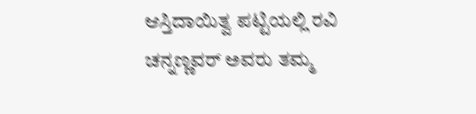ಆಸ್ತಿದಾಯಿತ್ವ ಪಟ್ಟಿಯಲ್ಲಿ ರವಿ ಚನ್ನಣ್ಣವರ್‌ ಅವರು ತಮ್ಮ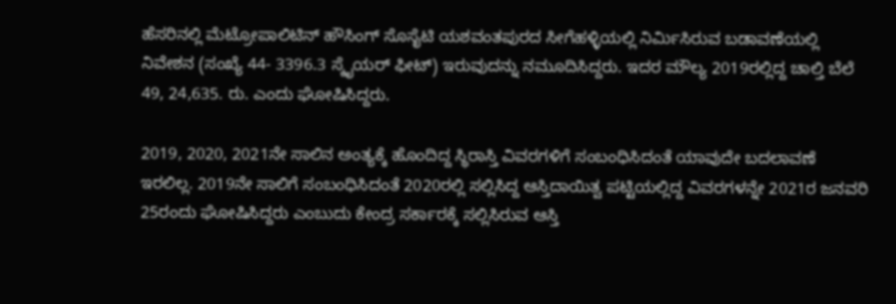ಹೆಸರಿನಲ್ಲಿ ಮೆಟ್ರೋಪಾಲಿಟಿನ್‌ ಹೌಸಿಂಗ್‌ ಸೊಸೈಟಿ ಯಶವಂತಪುರದ ಸೀಗೆಹಳ್ಳಿಯಲ್ಲಿ ನಿರ್ಮಿಸಿರುವ ಬಡಾವಣೆಯಲ್ಲಿ ನಿವೇಶನ (ಸಂಖ್ಯೆ 44- 3396.3 ಸ್ಕೈಯರ್‌ ಫೀಟ್‌) ಇರುವುದನ್ನು ನಮೂದಿಸಿದ್ದರು. ಇದರ ಮೌಲ್ಯ 2019ರಲ್ಲಿದ್ದ ಚಾಲ್ತಿ ಬೆಲೆ 49, 24,635. ರು. ಎಂದು ಘೋಷಿಸಿದ್ದರು.

2019, 2020, 2021ನೇ ಸಾಲಿನ ಅಂತ್ಯಕ್ಕೆ ಹೊಂದಿದ್ದ ಸ್ಥಿರಾಸ್ತಿ ವಿವರಗಳಿಗೆ ಸಂಬಂಧಿಸಿದಂತೆ ಯಾವುದೇ ಬದಲಾವಣೆ ಇರಲಿಲ್ಲ. 2019ನೇ ಸಾಲಿಗೆ ಸಂಬಂಧಿಸಿದಂತೆ 2020ರಲ್ಲಿ ಸಲ್ಲಿಸಿದ್ದ ಆಸ್ತಿದಾಯಿತ್ವ ಪಟ್ಟಿಯಲ್ಲಿದ್ದ ವಿವರಗಳನ್ನೇ 2021ರ ಜನವರಿ 25ರಂದು ಘೋಷಿಸಿದ್ದರು ಎಂಬುದು ಕೇಂದ್ರ ಸರ್ಕಾರಕ್ಕೆ ಸಲ್ಲಿಸಿರುವ ಆಸ್ತಿ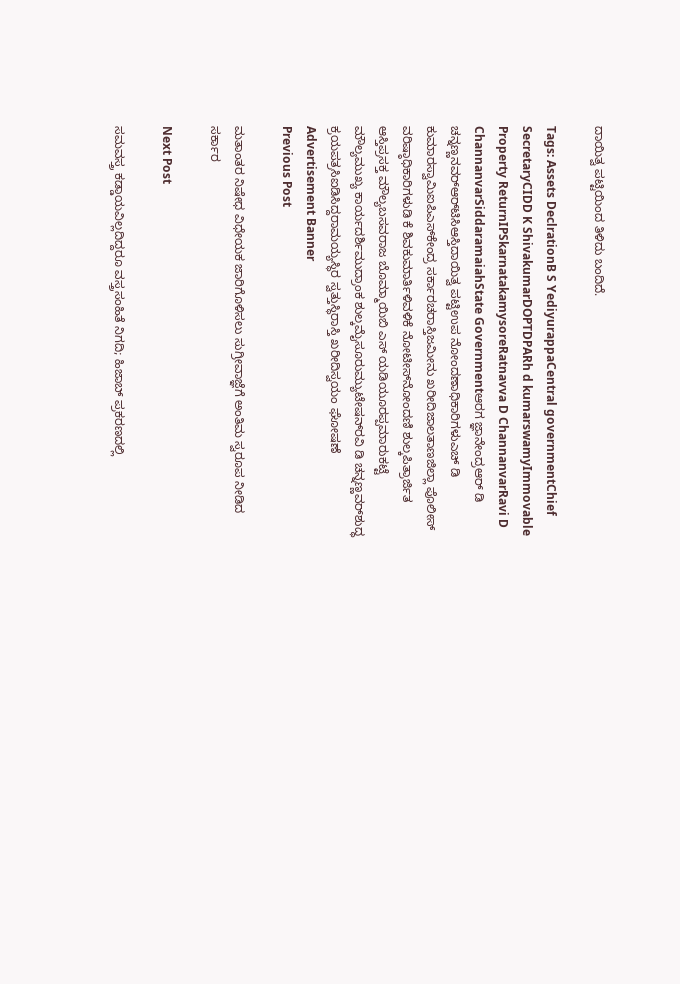ದಾಯಿತ್ವ ಪಟ್ಟಿಯಿಂದ ತಿಳಿದು ಬಂದಿದೆ.

Tags: Assets DeclrationB S YediyurappaCentral governmentChief SecretaryCIDD K ShivakumarDOPTDPARh d kumarswamyImmovable Property ReturnIPSkarnatakamysoreRatnavva D ChannanvarRavi D ChannanvarSiddaramaiahState Governmentಆರಗ ಜ್ಞಾನೇಂದ್ರಆರ್‌ ಡಿ ಚನ್ನಣ್ಣನವರ್‌ಆರ್‌ಟಿಸಿಆಸ್ತಿದಾಯಿತ್ವ ಪಟ್ಟಿಉಪ ನೋಂದಣಾಧಿಕಾರಿಗಳುಎಚ್‌ ಡಿ ಕುಮಾರಸ್ವಾಮಿಐಪಿಎಸ್‌ಕೇಂದ್ರ ಸರ್ಕಾರಚರಾಸ್ತಿಜಮೀನು ಖರೀದಿಜಾಲತಾಣಜಿಲ್ಲಾ ಪೊಲೀಸ್‌ ವರಿಷ್ಠಾಧಿಕಾರಿಗಳುಡಿ ಕೆ ಶಿವಕುಮಾರ್ತಿಳಿವಳಿಕೆ ನೋಟೀಸ್‌ನೋಂದಣಿ ಶುಲ್ಕಪಿತ್ರಾರ್ಜಿತ ಆಸ್ತಿಪ್ರಸಕ್ತ ಮೌಲ್ಯಬಸವರಾಜ ಬೊಮ್ಮಾಯಿಬಿ ಎಸ್‌ ಯಡಿಯೂರಪ್ಪಮಾರುಕಟ್ಟೆ ಮೌಲ್ಯಮುಖ್ಯ ಕಾರ್ಯದರ್ಶಿಮುದ್ರಾಂಕ ಶುಲ್ಕಮೈಸೂರುಮ್ಯುಟೇಷನ್‌ರವಿ ಡಿ ಚನ್ನಣ್ಣವರ್‌ಶುದ್ಧ ಕ್ರಯಪತ್ರಸಿಐಡಿಸಿದ್ದರಾಮಯ್ಯಸ್ಥಿರ ಸ್ವತ್ತುಸ್ಥಿರಾಸ್ತಿ ಖರೀದಿಸ್ವಯಂ ಘೋಷಣೆ
Advertisement Banner
Previous Post

ಮತಾಂತರ ನಿಷೇಧ ವಿಧೇಯಕ ಜಾರಿಗೊಳಿಸಲು ಸುಗ್ರೀವಾಜ್ಞೆಗೆ ಅಂತಿಮ ಸ್ವರೂಪ ನೀಡಿದ ಸರ್ಕಾರ

Next Post

ಸಮವಸ್ತ್ರ ಕಡ್ಡಾಯವಿಲ್ಲದಿದ್ದರೂ ವಸ್ತ್ರಸಂಹಿತೆ ನಿಗದಿ; ಹಿಜಾಬ್‌ ಪ್ರಕರಣದಲ್ಲಿ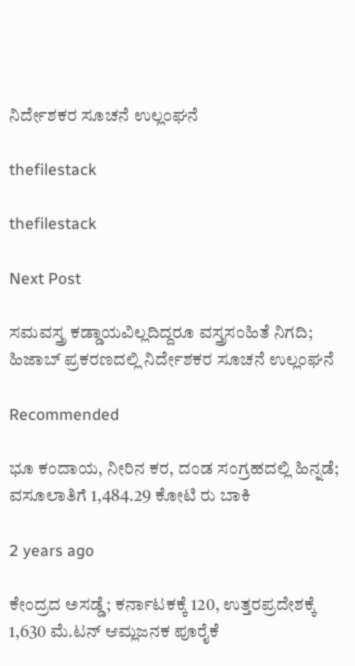ನಿರ್ದೇಶಕರ ಸೂಚನೆ ಉಲ್ಲಂಘನೆ

thefilestack

thefilestack

Next Post

ಸಮವಸ್ತ್ರ ಕಡ್ಡಾಯವಿಲ್ಲದಿದ್ದರೂ ವಸ್ತ್ರಸಂಹಿತೆ ನಿಗದಿ; ಹಿಜಾಬ್‌ ಪ್ರಕರಣದಲ್ಲಿ ನಿರ್ದೇಶಕರ ಸೂಚನೆ ಉಲ್ಲಂಘನೆ

Recommended

ಭೂ ಕಂದಾಯ, ನೀರಿನ ಕರ, ದಂಡ ಸಂಗ್ರಹದಲ್ಲಿ ಹಿನ್ನಡೆ; ವಸೂಲಾತಿಗೆ 1,484.29 ಕೋಟಿ ರು ಬಾಕಿ

2 years ago

ಕೇಂದ್ರದ ಅಸಡ್ಡೆ; ಕರ್ನಾಟಕಕ್ಕೆ 120, ಉತ್ತರಪ್ರದೇಶಕ್ಕೆ 1,630 ಮೆ.ಟನ್‌ ಆಮ್ಲಜನಕ ಪೂರೈಕೆ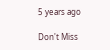5 years ago

Don't Miss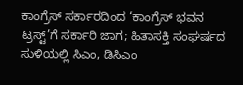ಕಾಂಗ್ರೆಸ್‌ ಸರ್ಕಾರದಿಂದ ‘ಕಾಂಗ್ರೆಸ್‌ ಭವನ ಟ್ರಸ್ಟ್‌’ಗೆ ಸರ್ಕಾರಿ ಜಾಗ; ಹಿತಾಸಕ್ತಿ ಸಂಘ‍ರ್ಷದ ಸುಳಿಯಲ್ಲಿ ಸಿಎಂ, ಡಿಸಿಎಂ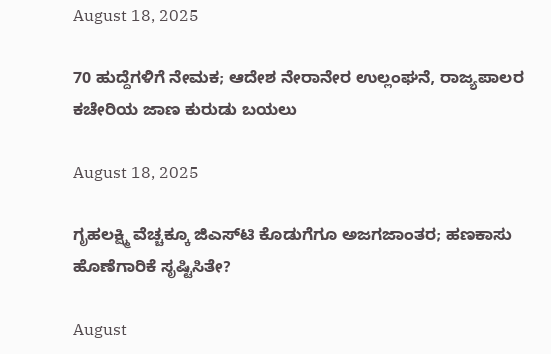August 18, 2025

70 ಹುದ್ದೆಗಳಿಗೆ ನೇಮಕ; ಆದೇಶ ನೇರಾನೇರ ಉಲ್ಲಂಘನೆ, ರಾಜ್ಯಪಾಲರ ಕಚೇರಿಯ ಜಾಣ ಕುರುಡು ಬಯಲು

August 18, 2025

ಗೃಹಲಕ್ಷ್ಮಿ ವೆಚ್ಚಕ್ಕೂ ಜಿಎಸ್‌ಟಿ ಕೊಡುಗೆಗೂ ಅಜಗಜಾಂತರ; ಹಣಕಾಸು ಹೊಣೆಗಾರಿಕೆ ಸೃಷ್ಟಿಸಿತೇ?

August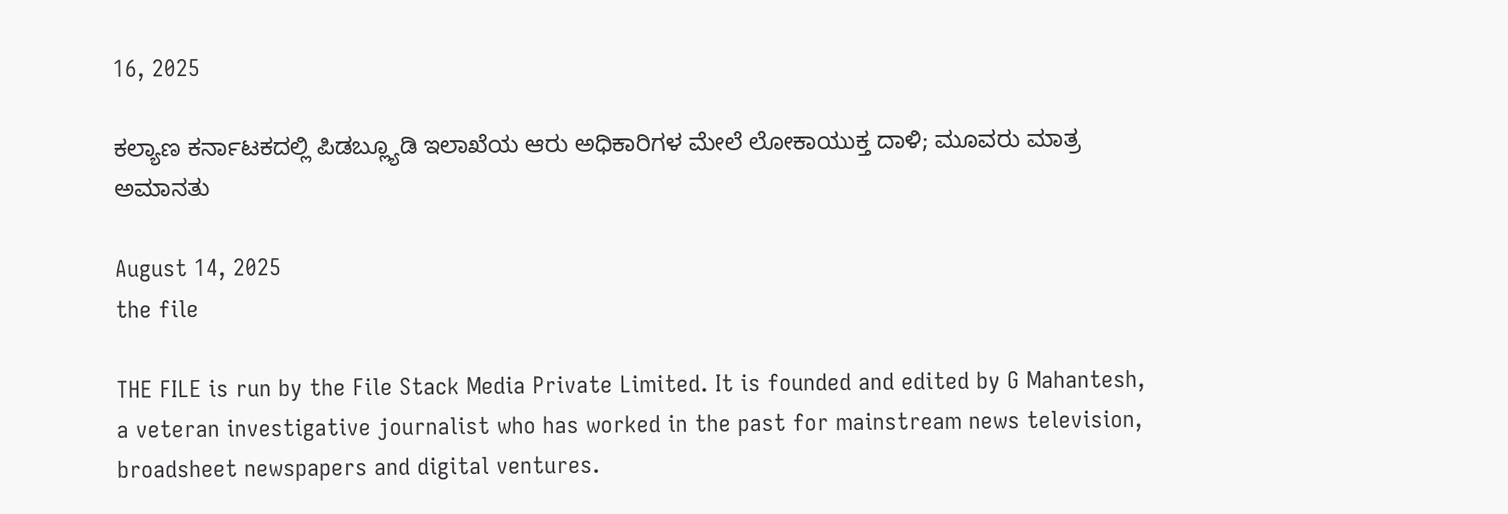16, 2025

ಕಲ್ಯಾಣ ಕರ್ನಾಟಕದಲ್ಲಿ ಪಿಡಬ್ಲ್ಯೂಡಿ ಇಲಾಖೆಯ ಆರು ಅಧಿಕಾರಿಗಳ ಮೇಲೆ ಲೋಕಾಯುಕ್ತ ದಾಳಿ; ಮೂವರು ಮಾತ್ರ ಅಮಾನತು

August 14, 2025
the file

THE FILE is run by the File Stack Media Private Limited. It is founded and edited by G Mahantesh, a veteran investigative journalist who has worked in the past for mainstream news television, broadsheet newspapers and digital ventures.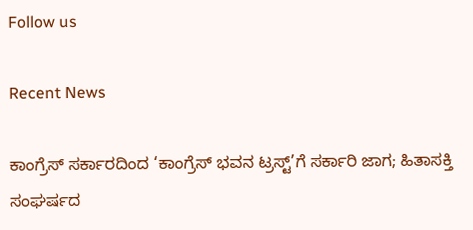Follow us

Recent News

ಕಾಂಗ್ರೆಸ್‌ ಸರ್ಕಾರದಿಂದ ‘ಕಾಂಗ್ರೆಸ್‌ ಭವನ ಟ್ರಸ್ಟ್‌’ಗೆ ಸರ್ಕಾರಿ ಜಾಗ; ಹಿತಾಸಕ್ತಿ ಸಂಘ‍ರ್ಷದ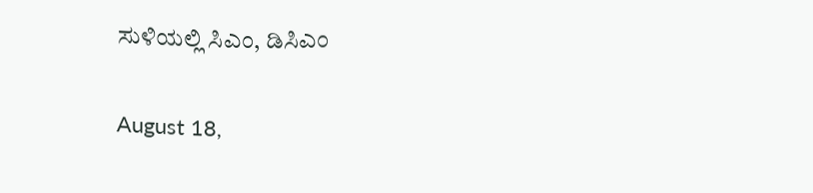ಸುಳಿಯಲ್ಲಿ ಸಿಎಂ, ಡಿಸಿಎಂ

August 18,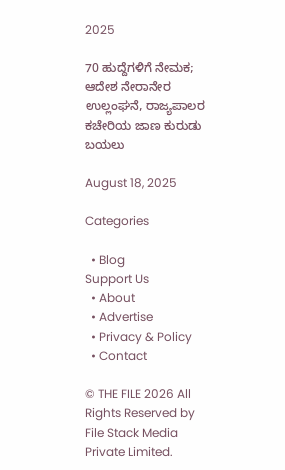2025

70 ಹುದ್ದೆಗಳಿಗೆ ನೇಮಕ; ಆದೇಶ ನೇರಾನೇರ ಉಲ್ಲಂಘನೆ, ರಾಜ್ಯಪಾಲರ ಕಚೇರಿಯ ಜಾಣ ಕುರುಡು ಬಯಲು

August 18, 2025

Categories

  • Blog
Support Us
  • About
  • Advertise
  • Privacy & Policy
  • Contact

© THE FILE 2026 All Rights Reserved by File Stack Media Private Limited.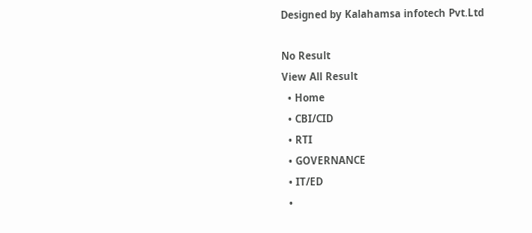Designed by Kalahamsa infotech Pvt.Ltd

No Result
View All Result
  • Home
  • CBI/CID
  • RTI
  • GOVERNANCE
  • IT/ED
  •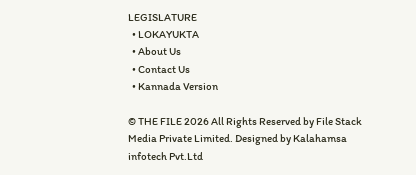LEGISLATURE
  • LOKAYUKTA
  • About Us
  • Contact Us
  • Kannada Version

© THE FILE 2026 All Rights Reserved by File Stack Media Private Limited. Designed by Kalahamsa infotech Pvt.Ltd